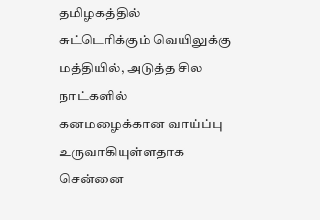தமிழகத்தில் சுட்டெரிக்கும் வெயிலுக்கு மத்தியில், அடுத்த சில நாட்களில் கனமழைக்கான வாய்ப்பு உருவாகியுள்ளதாக சென்னை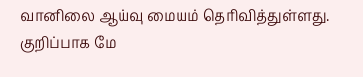வானிலை ஆய்வு மையம் தெரிவித்துள்ளது. குறிப்பாக மே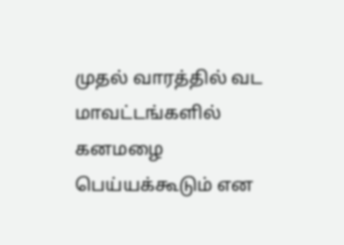முதல் வாரத்தில் வட மாவட்டங்களில் கனமழை பெய்யக்கூடும் என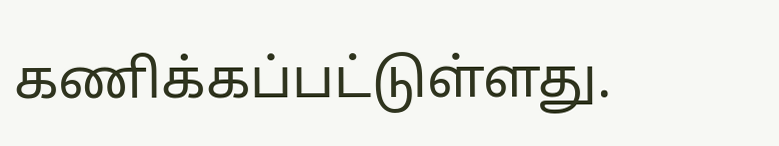கணிக்கப்பட்டுள்ளது.